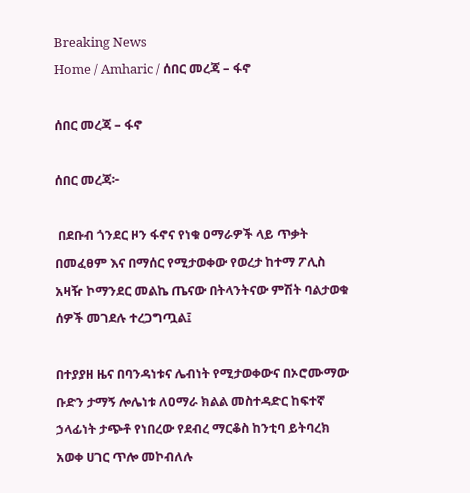Breaking News
Home / Amharic / ሰበር መረጃ – ፋኖ

ሰበር መረጃ – ፋኖ

ሰበር መረጃ፦

 በደቡብ ጎንደር ዞን ፋኖና የነቁ ዐማራዎች ላይ ጥቃት በመፈፀም እና በማሰር የሚታወቀው የወረታ ከተማ ፖሊስ አዛዥ ኮማንደር መልኬ ጤናው በትላንትናው ምሽት ባልታወቁ ሰዎች መገደሉ ተረጋግጧል፤

በተያያዘ ዜና በባንዳነቱና ሌብነት የሚታወቀውና በኦሮሙማው ቡድን ታማኝ ሎሌነቱ ለዐማራ ክልል መስተዳድር ከፍተኛ ኃላፊነት ታጭቶ የነበረው የደብረ ማርቆስ ከንቲባ ይትባረክ አወቀ ሀገር ጥሎ መኮብለሉ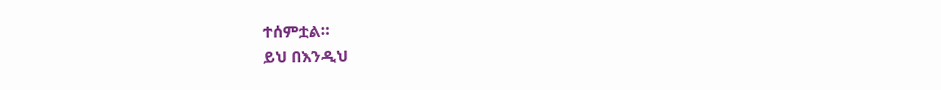ተሰምቷል።
ይህ በእንዲህ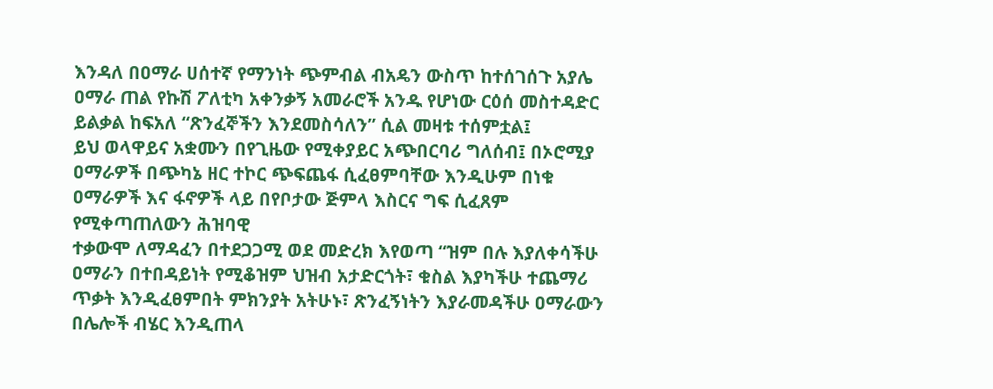እንዳለ በዐማራ ሀሰተኛ የማንነት ጭምብል ብአዴን ውስጥ ከተሰገሰጉ አያሌ ዐማራ ጠል የኩሽ ፖለቲካ አቀንቃኝ አመራሮች አንዱ የሆነው ርዕሰ መስተዳድር ይልቃል ከፍአለ “ጽንፈኞችን እንደመስሳለን” ሲል መዛቱ ተሰምቷል፤
ይህ ወላዋይና አቋሙን በየጊዜው የሚቀያይር አጭበርባሪ ግለሰብ፤ በኦሮሚያ ዐማራዎች በጭካኔ ዘር ተኮር ጭፍጨፋ ሲፈፀምባቸው እንዲሁም በነቁ ዐማራዎች እና ፋኖዎች ላይ በየቦታው ጅምላ እስርና ግፍ ሲፈጸም የሚቀጣጠለውን ሕዝባዊ
ተቃውሞ ለማዳፈን በተደጋጋሚ ወደ መድረክ እየወጣ “ዝም በሉ እያለቀሳችሁ ዐማራን በተበዳይነት የሚቆዝም ህዝብ አታድርጎት፣ ቁስል እያካችሁ ተጨማሪ ጥቃት እንዲፈፀምበት ምክንያት አትሁኑ፣ ጽንፈኝነትን እያራመዳችሁ ዐማራውን
በሌሎች ብሄር እንዲጠላ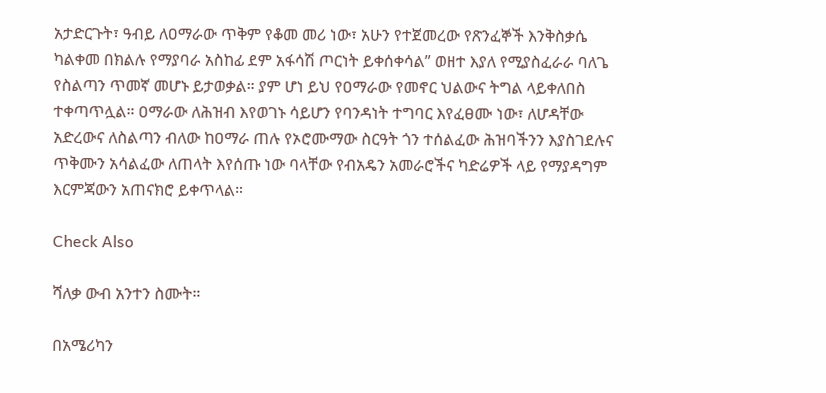አታድርጉት፣ ዓብይ ለዐማራው ጥቅም የቆመ መሪ ነው፣ አሁን የተጀመረው የጽንፈኞች እንቅስቃሴ ካልቀመ በክልሉ የማያባራ አስከፊ ደም አፋሳሽ ጦርነት ይቀሰቀሳል” ወዘተ እያለ የሚያስፈራራ ባለጌ የስልጣን ጥመኛ መሆኑ ይታወቃል። ያም ሆነ ይህ የዐማራው የመኖር ህልውና ትግል ላይቀለበስ ተቀጣጥሏል። ዐማራው ለሕዝብ እየወገኑ ሳይሆን የባንዳነት ተግባር እየፈፀሙ ነው፣ ለሆዳቸው አድረውና ለስልጣን ብለው ከዐማራ ጠሉ የኦሮሙማው ስርዓት ጎን ተሰልፈው ሕዝባችንን እያስገደሉና ጥቅሙን አሳልፈው ለጠላት እየሰጡ ነው ባላቸው የብአዴን አመራሮችና ካድሬዎች ላይ የማያዳግም እርምጃውን አጠናክሮ ይቀጥላል።

Check Also

ሻለቃ ውብ አንተን ስሙት።

በአሜሪካን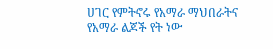ሀገር የምትኖሩ የአማራ ማህበራትና የአማራ ልጆች የት ነው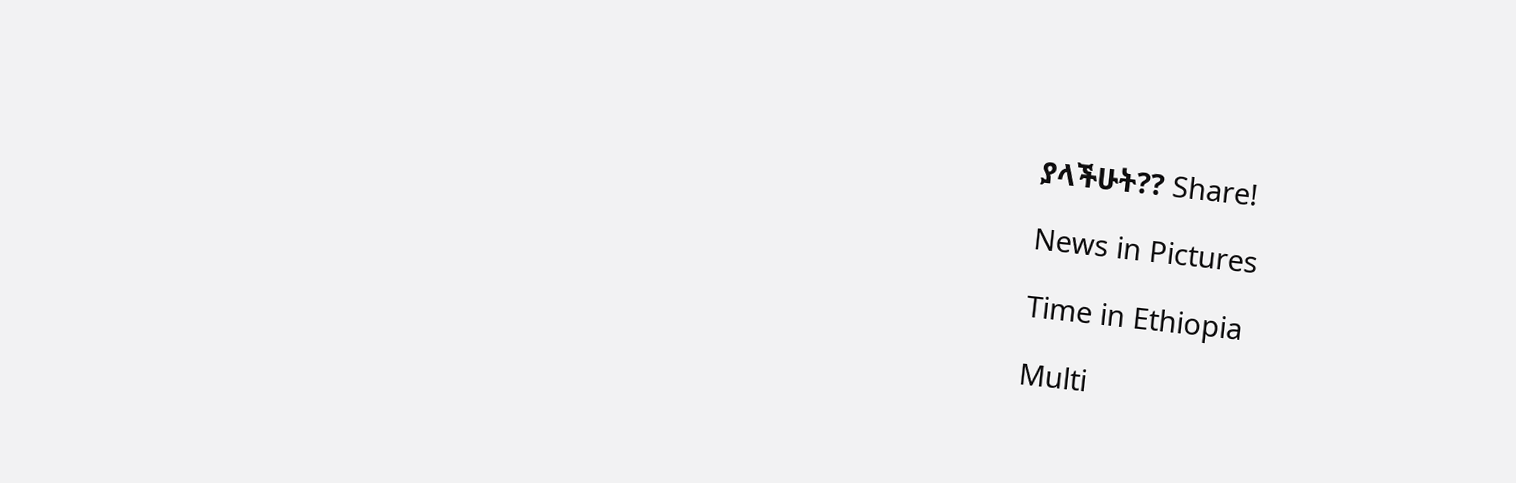ያላችሁት?? Share!

News in Pictures

Time in Ethiopia

Multi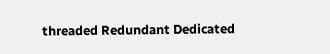threaded Redundant Dedicated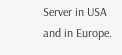Server in USA and in Europe.